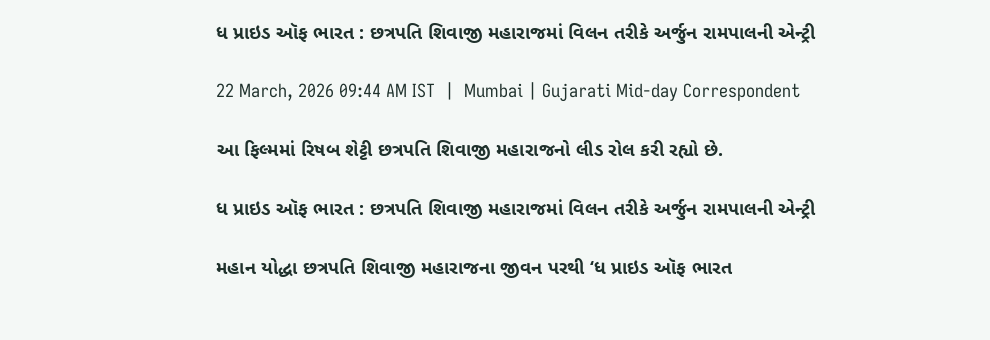ધ પ્રાઇડ ઑફ ભારત : છત્રપતિ શિવાજી મહારાજમાં વિલન તરીકે અર્જુન રામપાલની એન્ટ્રી

22 March, 2026 09:44 AM IST  |  Mumbai | Gujarati Mid-day Correspondent

આ ફિલ્મમાં રિષબ શેટ્ટી છત્રપતિ શિવાજી મહારાજનો લીડ રોલ કરી રહ્યો છે.

ધ પ્રાઇડ ઑફ ભારત : છત્રપતિ શિવાજી મહારાજમાં વિલન તરીકે અર્જુન રામપાલની એન્ટ્રી

મહાન યોદ્ધા છત્રપતિ શિવાજી મહારાજના જીવન પરથી ‘ધ પ્રાઇડ ઑફ ભારત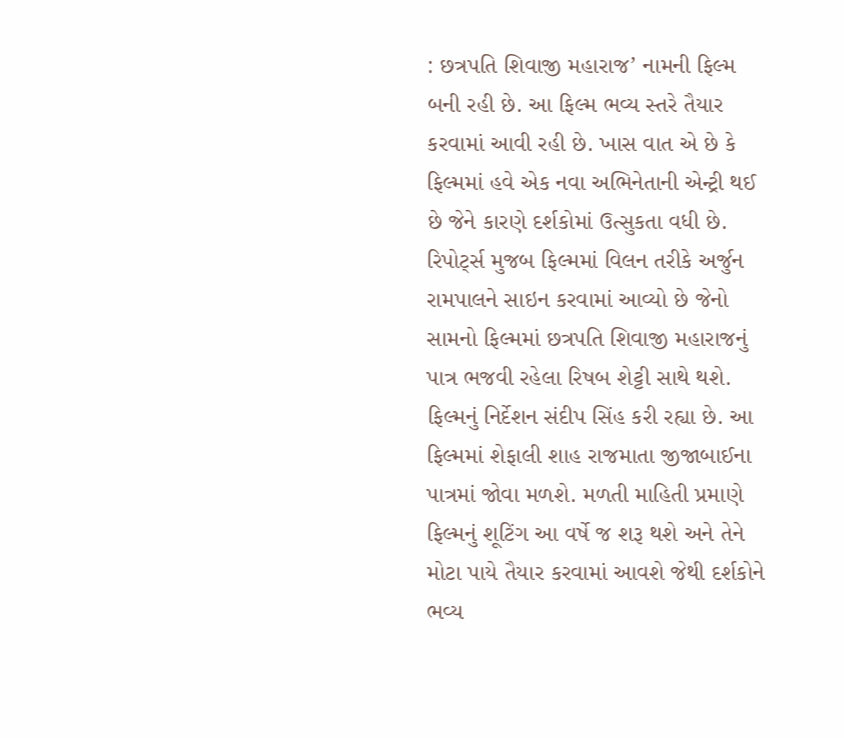: છત્રપતિ શિવાજી મહારાજ’ નામની ફિલ્મ બની રહી છે. આ ફિલ્મ ભવ્ય સ્તરે તૈયાર કરવામાં આવી રહી છે. ખાસ વાત એ છે કે ફિલ્મમાં હવે એક નવા અભિનેતાની એન્ટ્રી થઈ છે જેને કારણે દર્શકોમાં ઉત્સુકતા વધી છે. રિપોર્ટ્સ મુજબ ફિલ્મમાં વિલન તરીકે અર્જુન રામપાલને સાઇન કરવામાં આવ્યો છે જેનો સામનો ફિલ્મમાં છત્રપતિ શિવાજી મહારાજનું પાત્ર ભજવી રહેલા રિષબ શેટ્ટી સાથે થશે. ફિલ્મનું નિર્દેશન સંદીપ સિંહ કરી રહ્યા છે. આ ફિલ્મમાં શેફાલી શાહ રાજમાતા જીજાબાઈના પાત્રમાં જોવા મળશે. મળતી માહિતી પ્રમાણે ફિલ્મનું શૂટિંગ આ વર્ષે જ શરૂ થશે અને તેને મોટા પાયે તૈયાર કરવામાં આવશે જેથી દર્શકોને ભવ્ય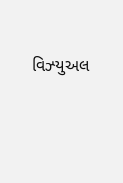વિઝ્‍યુઅલ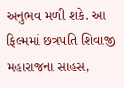અનુભવ મળી શકે. આ ફિલ્મમાં છત્રપતિ શિવાજી મહારાજના સાહસ,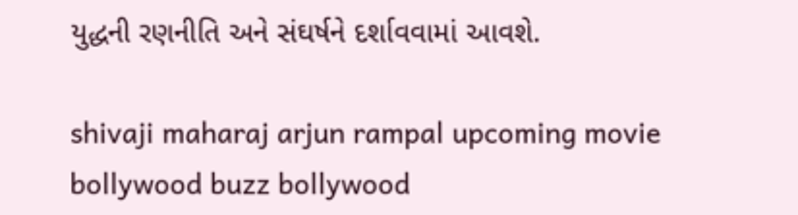યુદ્ધની રણનીતિ અને સંઘર્ષને દર્શાવવામાં આવશે.

shivaji maharaj arjun rampal upcoming movie bollywood buzz bollywood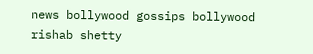news bollywood gossips bollywood rishab shetty